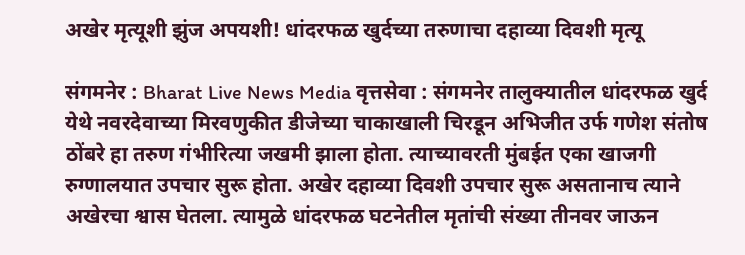अखेर मृत्यूशी झुंज अपयशी! धांदरफळ खुर्दच्या तरुणाचा दहाव्या दिवशी मृत्यू

संगमनेर : Bharat Live News Media वृत्तसेवा : संगमनेर तालुक्यातील धांदरफळ खुर्द येथे नवरदेवाच्या मिरवणुकीत डीजेच्या चाकाखाली चिरडून अभिजीत उर्फ गणेश संतोष ठोंबरे हा तरुण गंभीरित्या जखमी झाला होता. त्याच्यावरती मुंबईत एका खाजगी रुग्णालयात उपचार सुरू होता. अखेर दहाव्या दिवशी उपचार सुरू असतानाच त्याने अखेरचा श्वास घेतला. त्यामुळे धांदरफळ घटनेतील मृतांची संख्या तीनवर जाऊन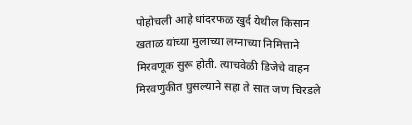पोहोचली आहे धांदरफळ खुर्द येथील किसान खताळ यांच्या मुलाच्या लग्नाच्या निमित्ताने मिरवणूक सुरू होती. त्याचवेळी डिजेचे वाहन मिरवणुकीत घुसल्याने सहा ते सात जण चिरडले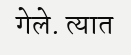गेले. त्यात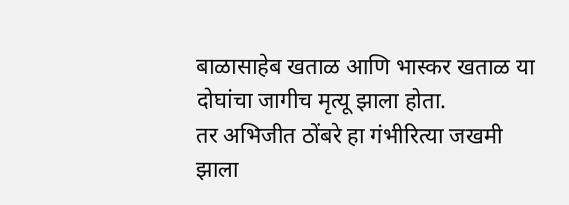बाळासाहेब खताळ आणि भास्कर खताळ या दोघांचा जागीच मृत्यू झाला होता.
तर अभिजीत ठोंबरे हा गंभीरित्या जखमी झाला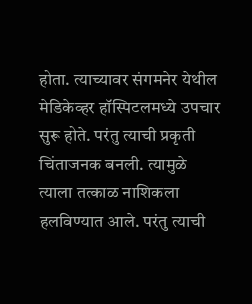होता. त्याच्यावर संगमनेर येथील मेडिकेव्हर हॉस्पिटलमध्ये उपचार सुरू होते. परंतु त्याची प्रकृती चिंताजनक बनली. त्यामुळे त्याला तत्काळ नाशिकला हलविण्यात आले. परंतु त्याची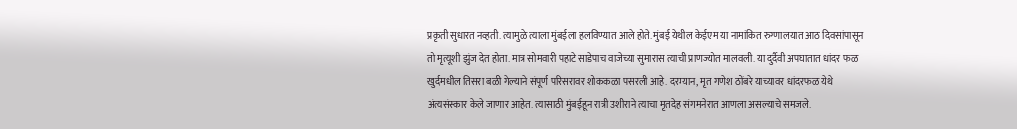प्रकृती सुधारत नव्हती. त्यामुळे त्याला मुंबईला हलविण्यात आले होते. मुंबई येथील केईएम या नामांकित रुग्णालयात आठ दिवसांपासून तो मृत्यूशी झुंज देत होता. मात्र सोमवारी पहाटे साडेपाच वाजेच्या सुमारास त्याची प्राणज्योत मालवली. या दुर्दैवी अपघातात धांदर फळ खुर्दमधील तिसरा बळी गेल्याने संपूर्ण परिसरावर शोककळा पसरली आहे. दरम्यान, मृत गणेश ठोंबरे याच्यावर धांदरफळ येथे अंत्यसंस्कार केले जाणार आहेत. त्यासाठी मुंबईहून रात्री उशीराने त्याचा मृतदेह संगमनेरात आणला असल्याचे समजले.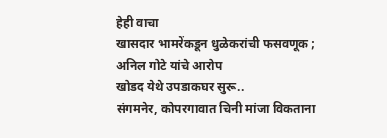हेही वाचा
खासदार भामरेंकडून धुळेकरांची फसवणूक ; अनिल गोटे यांचे आरोप
खोडद येथे उपडाकघर सुरू..
संगमनेर, कोपरगावात चिनी मांजा विकताना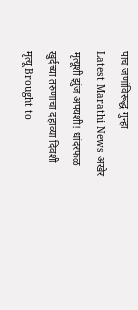पाच जणांविरूद्ध गुन्हा
Latest Marathi News अखेर मृत्यूशी झुंज अपयशी! धांदरफळ खुर्दच्या तरुणाचा दहाव्या दिवशी मृत्यू Brought to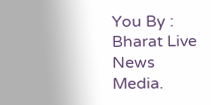You By : Bharat Live News Media.